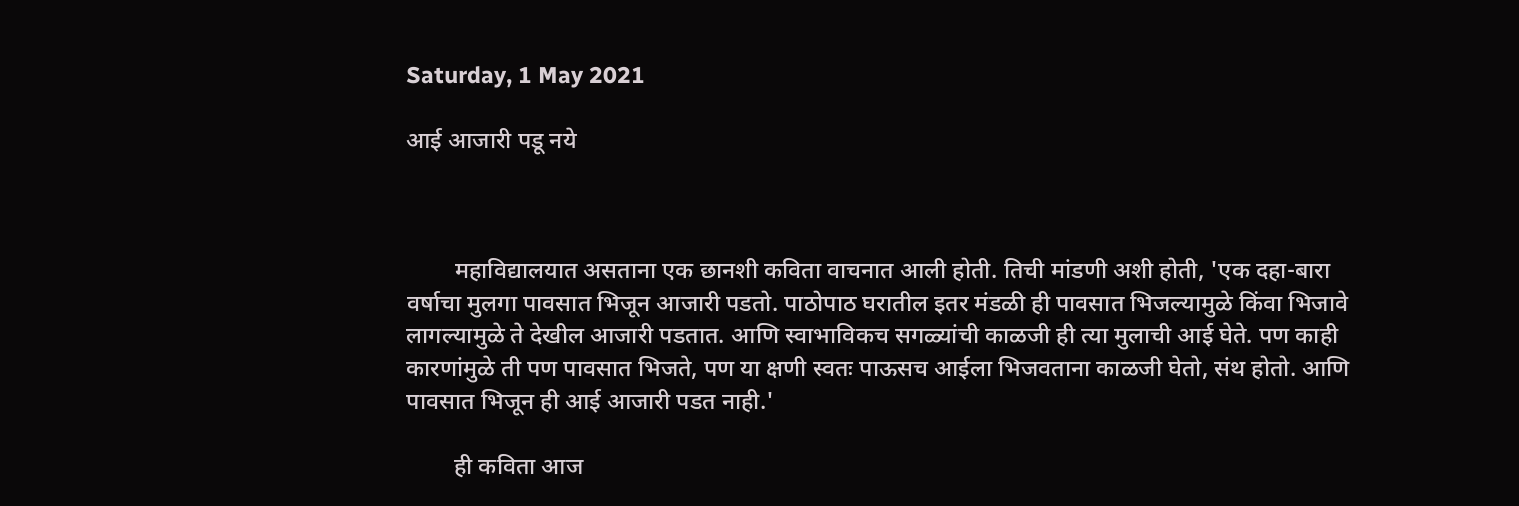Saturday, 1 May 2021

आई आजारी पडू नये



        महाविद्यालयात असताना एक छानशी कविता वाचनात आली होती. तिची मांडणी अशी होती, 'एक दहा-बारा वर्षाचा मुलगा पावसात भिजून आजारी पडतो. पाठोपाठ घरातील इतर मंडळी ही पावसात भिजल्यामुळे किंवा भिजावे लागल्यामुळे ते देखील आजारी पडतात. आणि स्वाभाविकच सगळ्यांची काळजी ही त्या मुलाची आई घेते. पण काही कारणांमुळे ती पण पावसात भिजते, पण या क्षणी स्वतः पाऊसच आईला भिजवताना काळजी घेतो, संथ होतो. आणि पावसात भिजून ही आई आजारी पडत नाही.'

        ही कविता आज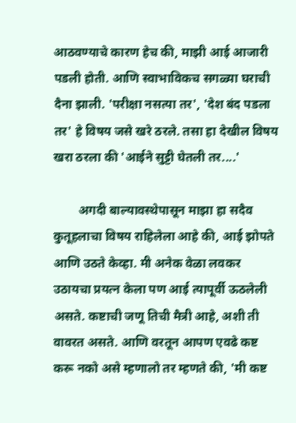आठवण्याचे कारण हेच की, माझी आई आजारी पडली होती. आणि स्वाभाविकच सगळ्या घराची दैना झाली. 'परीक्षा नसत्या तर', 'देश बंद पडला तर' हे विषय जसे खरे ठरले. तसा हा देखील विषय खरा ठरला की 'आईने सुट्टी घेतली तर....'

        अगदी बाल्यावस्थेपासून माझा हा सदैव कुतूहलाचा विषय राहिलेला आहे की, आई झोपते आणि उठते केव्हा. मी अनेक वेळा लवकर उठायचा प्रयत्न केला पण आई त्यापूर्वी ऊठलेली असते. कष्टाची जणू तिची मैत्री आहे, अशी ती वावरत असते. आणि वरतून आपण एवढे कष्ट करू नको असे म्हणालो तर म्हणते की, 'मी कष्ट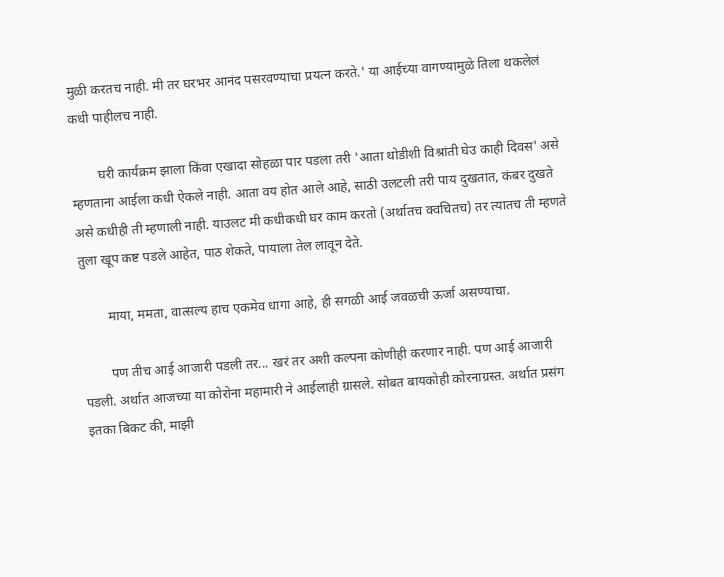मुळी करतच नाही. मी तर घरभर आनंद पसरवण्याचा प्रयत्न करते.' या आईच्या वागण्यामुळे तिला थकलेलं कधी पाहीलच नाही.

        घरी कार्यक्रम झाला किंवा एखादा सोहळा पार पडला तरी 'आता थोडीशी विश्रांती घेउ काही दिवस' असे म्हणताना आईला कधी ऐकले नाही. आता वय होत आले आहे, साठी उलटली तरी पाय दुखतात, कंबर दुखते असे कधीही ती म्हणाली नाही. याउलट मी कधीकधी घर काम करतो (अर्थातच क्वचितच) तर त्यातच ती म्हणते तुला खूप कष्ट पडले आहेत, पाठ शेकते, पायाला तेल लावून देते.

        माया, ममता, वात्सल्य हाच एकमेव धागा आहे, ही सगळी आई जवळची ऊर्जा असण्याचा.

        पण तीच आई आजारी पडली तर... खरं तर अशी कल्पना कोणीही करणार नाही. पण आई आजारी पडली. अर्थात आजच्या या कोरोना महामारी ने आईलाही ग्रासले. सोबत बायकोही कोरनाग्रस्त. अर्थात प्रसंग इतका बिकट की, माझी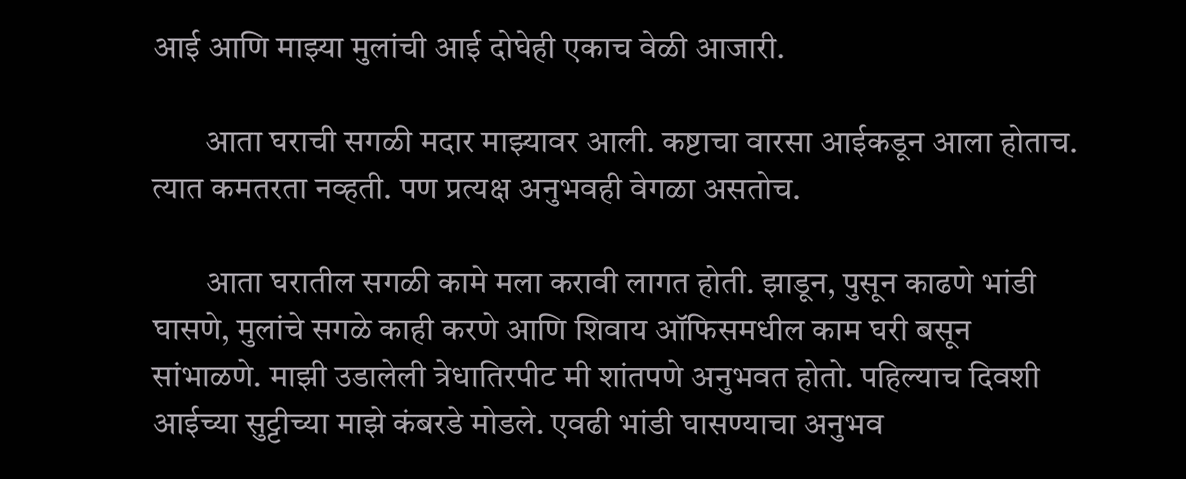आई आणि माझ्या मुलांची आई दोघेही एकाच वेळी आजारी.

        आता घराची सगळी मदार माझ्यावर आली. कष्टाचा वारसा आईकडून आला होताच. त्यात कमतरता नव्हती. पण प्रत्यक्ष अनुभवही वेगळा असतोच.

        आता घरातील सगळी कामे मला करावी लागत होती. झाडून, पुसून काढणे भांडी घासणे, मुलांचे सगळे काही करणे आणि शिवाय ऑफिसमधील काम घरी बसून सांभाळणे. माझी उडालेली त्रेधातिरपीट मी शांतपणे अनुभवत होतो. पहिल्याच दिवशी आईच्या सुट्टीच्या माझे कंबरडे मोडले. एवढी भांडी घासण्याचा अनुभव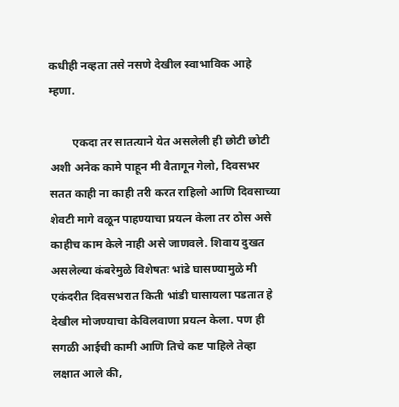कधीही नव्हता तसे नसणे देखील स्वाभाविक आहे म्हणा.

        एकदा तर सातत्याने येत असलेली ही छोटी छोटी अशी अनेक कामे पाहून मी वैतागून गेलो, दिवसभर सतत काही ना काही तरी करत राहिलो आणि दिवसाच्या शेवटी मागे वळून पाहण्याचा प्रयत्न केला तर ठोस असे काहीच काम केले नाही असे जाणवले. शिवाय दुखत असलेल्या कंबरेमुळे विशेषतः भांडे घासण्यामुळे मी एकंदरीत दिवसभरात किती भांडी घासायला पडतात हे देखील मोजण्याचा केविलवाणा प्रयत्न केला. पण ही सगळी आईची कामी आणि तिचे कष्ट पाहिले तेव्हा लक्षात आले की,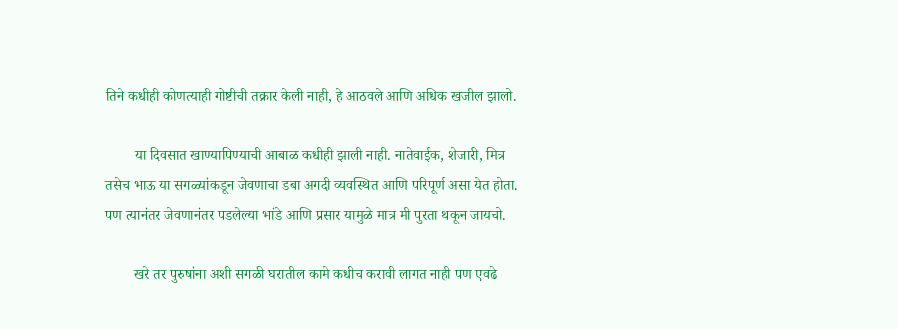तिने कधीही कोणत्याही गोष्टीची तक्रार केली नाही, हे आठवले आणि अधिक खजील झालो.

        या दिवसात खाण्यापिण्याची आबाळ कधीही झाली नाही. नातेवाईक, शेजारी, मित्र तसेच भाऊ या सगळ्यांकडून जेवणाचा डबा अगदी व्यवस्थित आणि परिपूर्ण असा येत होता. पण त्यानंतर जेवणानंतर पडलेल्या भांडे आणि प्रसार यामुळे मात्र मी पुरता थकून जायचो.

        खरे तर पुरुषांना अशी सगळी घरातील कामे कधीच करावी लागत नाही पण एवढे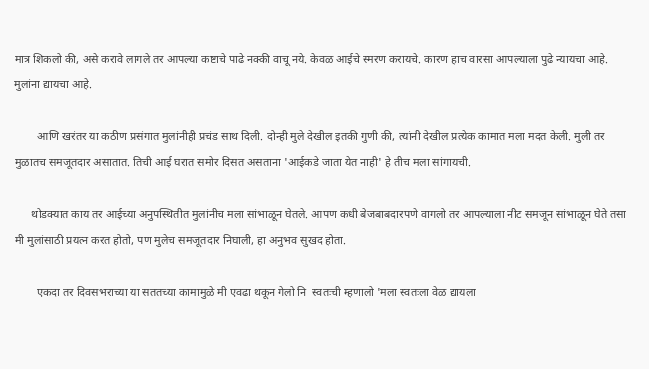मात्र शिकलो की, असे करावे लागले तर आपल्या कष्टाचे पाढे नक्की वाचू नये. केवळ आईचे स्मरण करायचे. कारण हाच वारसा आपल्याला पुढे न्यायचा आहे. मुलांना द्यायचा आहे.

        आणि खरंतर या कठीण प्रसंगात मुलांनीही प्रचंड साथ दिली. दोन्ही मुले देखील इतकी गुणी की, त्यांनी देखील प्रत्येक कामात मला मदत केली. मुली तर मुळातच समजूतदार असातात. तिची आई घरात समोर दिसत असताना 'आईकडे जाता येत नाही' हे तीच मला सांगायची.

      थोडक्यात काय तर आईच्या अनुपस्थितीत मुलांनीच मला सांभाळून घेतले. आपण कधी बेजबाबदारपणे वागलो तर आपल्याला नीट समजून सांभाळून घेते तसा मी मुलांसाठी प्रयत्न करत होतो, पण मुलेच समजूतदार निघाली, हा अनुभव सुखद होता.

        एकदा तर दिवसभराच्या या सततच्या कामामुळे मी एवढा थकून गेलो नि  स्वतःची म्हणालो 'मला स्वतःला वेळ द्यायला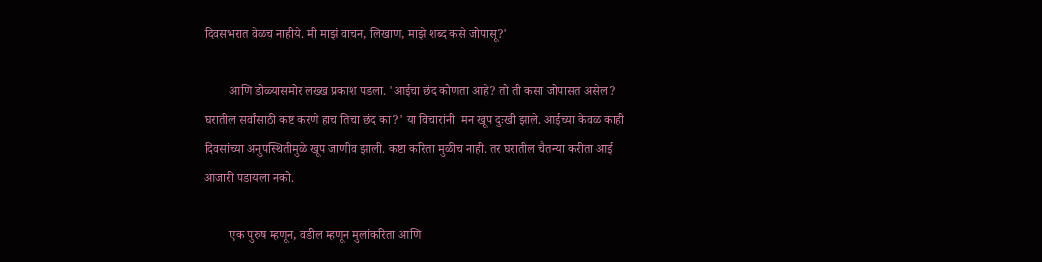दिवसभरात वेळच नाहीये. मी माझं वाचन, लिखाण, माझे शब्द कसे जोपासू?'

        आणि डोळ्यासमोर लख्ख प्रकाश पडला. 'आईचा छंद कोणता आहे? तो ती कसा जोपासत असेल? घरातील सर्वांसाठी कष्ट करणे हाच तिचा छंद का?' या विचारांनी  मन खूप दुःखी झाले. आईच्या केवळ काही दिवसांच्या अनुपस्थितीमुळे खूप जाणीव झाली. कष्टा करिता मुळीच नाही. तर घरातील चैतन्या करीता आई आजारी पडायला नको.

        एक पुरुष म्हणून, वडील म्हणून मुलांकरिता आणि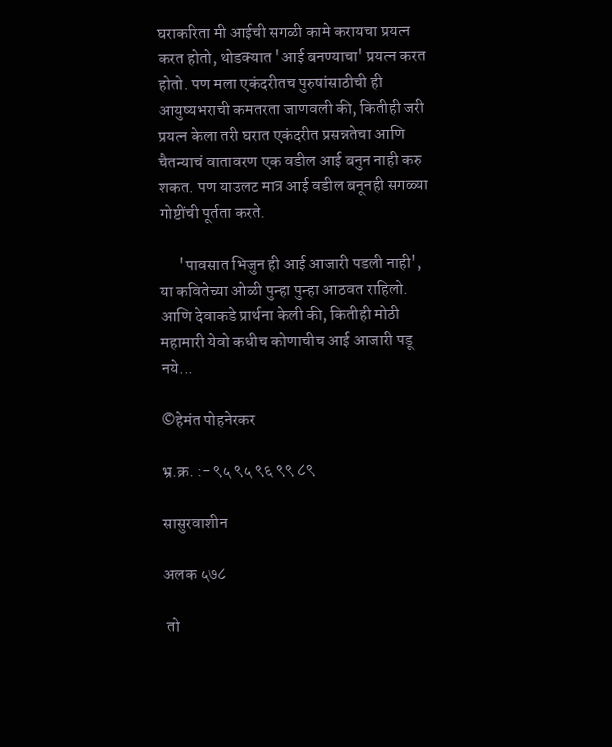घराकरिता मी आईची सगळी कामे करायचा प्रयत्न करत होतो, थोडक्यात 'आई बनण्याचा' प्रयत्न करत होतो. पण मला एकंदरीतच पुरुषांसाठीची ही आयुष्यभराची कमतरता जाणवली की, कितीही जरी प्रयत्न केला तरी घरात एकंदरीत प्रसन्नतेचा आणि चैतन्याचं वातावरण एक वडील आई बनुन नाही करु शकत. पण याउलट मात्र आई वडील बनूनही सगळ्या गोष्टींची पूर्तता करते.

      'पावसात भिजुन ही आई आजारी पडली नाही', या कवितेच्या ओळी पुन्हा पुन्हा आठवत राहिलो. आणि देवाकडे प्रार्थना केली की, कितीही मोठी महामारी येवो कधीच कोणाचीच आई आजारी पडू नये...

©हेमंत पोहनेरकर

भ्र.क्र. :- ९५ ९५ ९६ ९९ ८९

सासुरवाशीन

अलक ५७८

 तो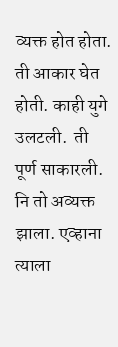व्यक्त होत होता. ती आकार घेत होती. काही युगे उलटली.  ती पूर्ण साकारली. नि तो अव्यक्त झाला. एव्हाना त्याला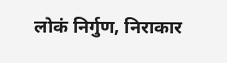लोकं निर्गुण, निराकार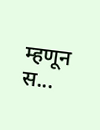म्हणून स...